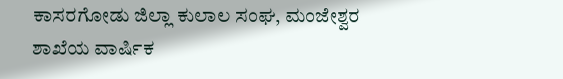ಕಾಸರಗೋಡು ಜಿಲ್ಲಾ ಕುಲಾಲ ಸಂಘ, ಮಂಜೇಶ್ವರ ಶಾಖೆಯ ವಾರ್ಷಿಕ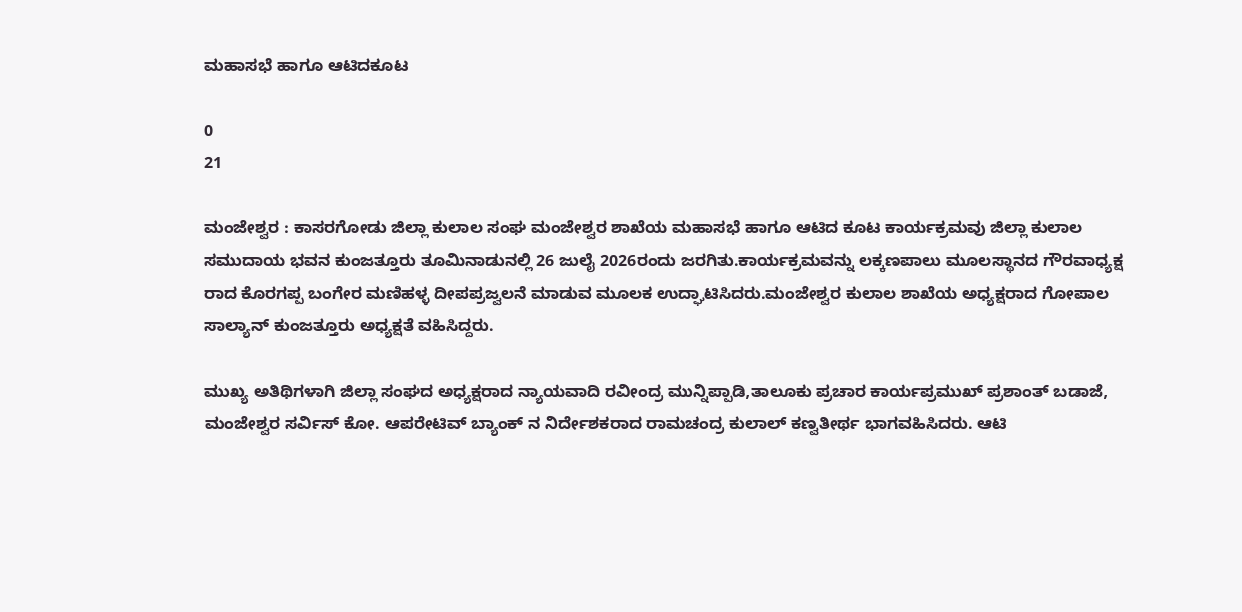ಮಹಾಸಭೆ ಹಾಗೂ ಆಟಿದಕೂಟ

0
21

ಮಂಜೇಶ್ವರ : ಕಾಸರಗೋಡು ಜಿಲ್ಲಾ ಕುಲಾಲ ಸಂಘ ಮಂಜೇಶ್ವರ ಶಾಖೆಯ ಮಹಾಸಭೆ ಹಾಗೂ ಆಟಿದ ಕೂಟ ಕಾರ್ಯಕ್ರಮವು ಜಿಲ್ಲಾ ಕುಲಾಲ ಸಮುದಾಯ ಭವನ ಕುಂಜತ್ತೂರು ತೂಮಿನಾಡುನಲ್ಲಿ 26 ಜುಲೈ 2026ರಂದು ಜರಗಿತು.ಕಾರ್ಯಕ್ರಮವನ್ನು ಲಕ್ಕಣಪಾಲು ಮೂಲಸ್ಥಾನದ ಗೌರವಾಧ್ಯಕ್ಷ ರಾದ ಕೊರಗಪ್ಪ ಬಂಗೇರ ಮಣಿಹಳ್ಳ ದೀಪಪ್ರಜ್ವಲನೆ ಮಾಡುವ ಮೂಲಕ ಉದ್ಘಾಟಿಸಿದರು.ಮಂಜೇಶ್ವರ ಕುಲಾಲ ಶಾಖೆಯ ಅಧ್ಯಕ್ಷರಾದ ಗೋಪಾಲ ಸಾಲ್ಯಾನ್ ಕುಂಜತ್ತೂರು ಅಧ್ಯಕ್ಷತೆ ವಹಿಸಿದ್ದರು.

ಮುಖ್ಯ ಅತಿಥಿಗಳಾಗಿ ಜಿಲ್ಲಾ ಸಂಘದ ಅಧ್ಯಕ್ಷರಾದ ನ್ಯಾಯವಾದಿ ರವೀಂದ್ರ ಮುನ್ನಿಪ್ಪಾಡಿ,ತಾಲೂಕು ಪ್ರಚಾರ ಕಾರ್ಯಪ್ರಮುಖ್ ಪ್ರಶಾಂತ್ ಬಡಾಜೆ, ಮಂಜೇಶ್ವರ ಸರ್ವಿಸ್ ಕೋ. ಆಪರೇಟಿವ್ ಬ್ಯಾಂಕ್ ನ ನಿರ್ದೇಶಕರಾದ ರಾಮಚಂದ್ರ ಕುಲಾಲ್ ಕಣ್ವತೀರ್ಥ ಭಾಗವಹಿಸಿದರು. ಆಟಿ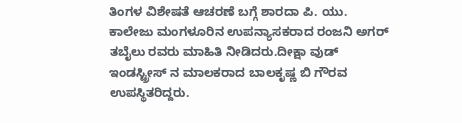ತಿಂಗಳ ವಿಶೇಷತೆ ಆಚರಣೆ ಬಗ್ಗೆ ಶಾರದಾ ಪಿ. ಯು. ಕಾಲೇಜು ಮಂಗಳೂರಿನ ಉಪನ್ಯಾಸಕರಾದ ರಂಜನಿ ಅಗರ್ ತಬೈಲು ರವರು ಮಾಹಿತಿ ನೀಡಿದರು.ದೀಕ್ಷಾ ವುಡ್ ಇಂಡಸ್ಟ್ರೀಸ್ ನ ಮಾಲಕರಾದ ಬಾಲಕೃಷ್ಣ ಬಿ ಗೌರವ ಉಪಸ್ಥಿತರಿದ್ದರು.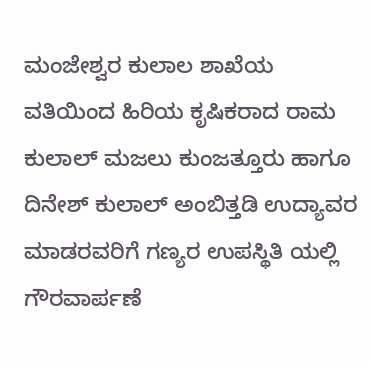ಮಂಜೇಶ್ವರ ಕುಲಾಲ ಶಾಖೆಯ ವತಿಯಿಂದ ಹಿರಿಯ ಕೃಷಿಕರಾದ ರಾಮ ಕುಲಾಲ್ ಮಜಲು ಕುಂಜತ್ತೂರು ಹಾಗೂ ದಿನೇಶ್ ಕುಲಾಲ್ ಅಂಬಿತ್ತಡಿ ಉದ್ಯಾವರ ಮಾಡರವರಿಗೆ ಗಣ್ಯರ ಉಪಸ್ಥಿತಿ ಯಲ್ಲಿ ಗೌರವಾರ್ಪಣೆ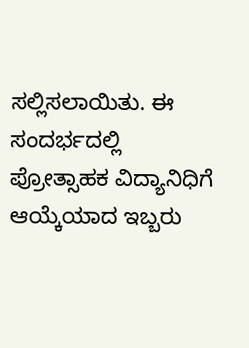ಸಲ್ಲಿಸಲಾಯಿತು. ಈ ಸಂದರ್ಭದಲ್ಲಿ ಪ್ರೋತ್ಸಾಹಕ ವಿದ್ಯಾನಿಧಿಗೆ ಆಯ್ಕೆಯಾದ ಇಬ್ಬರು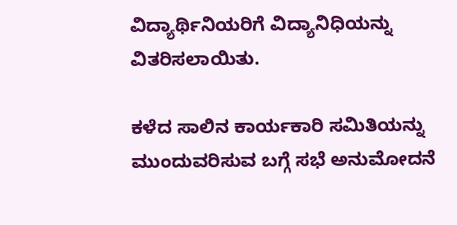ವಿದ್ಯಾರ್ಥಿನಿಯರಿಗೆ ವಿದ್ಯಾನಿಧಿಯನ್ನು ವಿತರಿಸಲಾಯಿತು.

ಕಳೆದ ಸಾಲಿನ ಕಾರ್ಯಕಾರಿ ಸಮಿತಿಯನ್ನು ಮುಂದುವರಿಸುವ ಬಗ್ಗೆ ಸಭೆ ಅನುಮೋದನೆ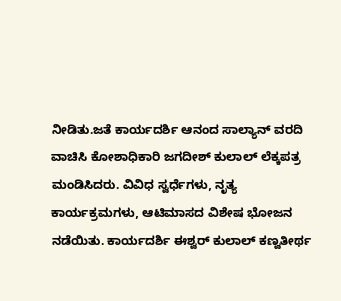ನೀಡಿತು.ಜತೆ ಕಾರ್ಯದರ್ಶಿ ಆನಂದ ಸಾಲ್ಯಾನ್ ವರದಿ ವಾಚಿಸಿ ಕೋಶಾಧಿಕಾರಿ ಜಗದೀಶ್ ಕುಲಾಲ್ ಲೆಕ್ಕಪತ್ರ ಮಂಡಿಸಿದರು. ವಿವಿಧ ಸ್ವರ್ಧೆಗಳು, ನೃತ್ಯ ಕಾರ್ಯಕ್ರಮಗಳು, ಆಟಿಮಾಸದ ವಿಶೇಷ ಭೋಜನ ನಡೆಯಿತು. ಕಾರ್ಯದರ್ಶಿ ಈಶ್ವರ್ ಕುಲಾಲ್ ಕಣ್ವತೀರ್ಥ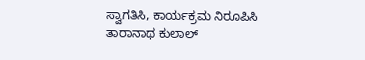ಸ್ವಾಗತಿಸಿ, ಕಾರ್ಯಕ್ರಮ ನಿರೂಪಿಸಿ ತಾರಾನಾಥ ಕುಲಾಲ್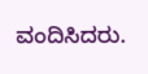ವಂದಿಸಿದರು.